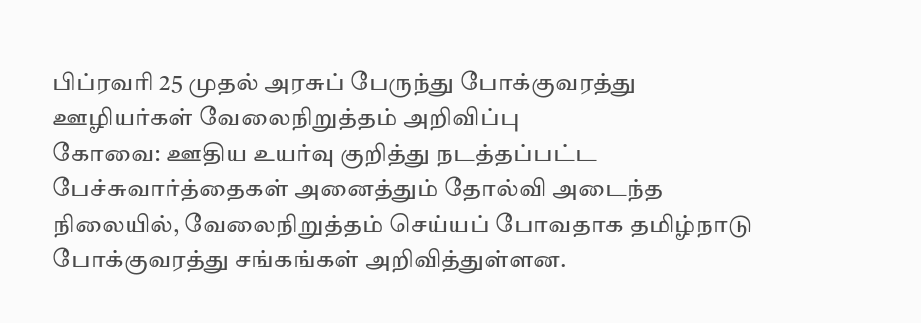பிப்ரவரி 25 முதல் அரசுப் பேருந்து போக்குவரத்து ஊழியர்கள் வேலைநிறுத்தம் அறிவிப்பு
கோவை: ஊதிய உயர்வு குறித்து நடத்தப்பட்ட பேச்சுவார்த்தைகள் அனைத்தும் தோல்வி அடைந்த நிலையில், வேலைநிறுத்தம் செய்யப் போவதாக தமிழ்நாடு போக்குவரத்து சங்கங்கள் அறிவித்துள்ளன.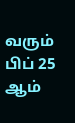வரும் பிப் 25 ஆம்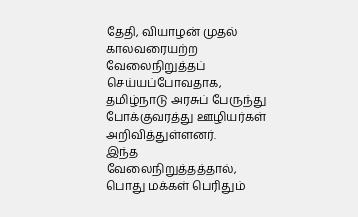தேதி, வியாழன் முதல் காலவரையற்ற வேலைநிறுத்தப் செய்யப்போவதாக, தமிழ்நாடு அரசுப் பேருந்து போக்குவரத்து ஊழியர்கள் அறிவித்துள்ளனர்.
இந்த வேலைநிறுத்தத்தால், பொது மக்கள் பெரிதும்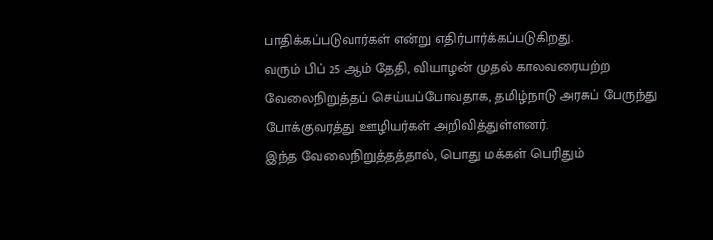பாதிக்கப்படுவார்கள் என்று எதிர்பார்க்கப்படுகிறது.
வரும் பிப் 25 ஆம் தேதி, வியாழன் முதல் காலவரையற்ற வேலைநிறுத்தப் செய்யப்போவதாக, தமிழ்நாடு அரசுப் பேருந்து போக்குவரத்து ஊழியர்கள் அறிவித்துள்ளனர்.
இந்த வேலைநிறுத்தத்தால், பொது மக்கள் பெரிதும்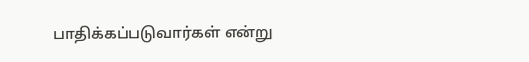பாதிக்கப்படுவார்கள் என்று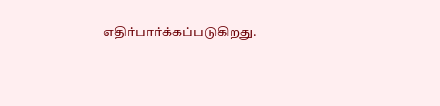எதிர்பார்க்கப்படுகிறது.